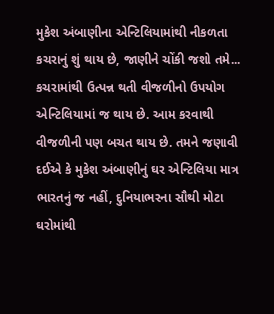મુકેશ અંબાણીના એન્ટિલિયામાંથી નીકળતા કચરાનું શું થાય છે, જાણીને ચોંકી જશો તમે...
કચરામાંથી ઉત્પન્ન થતી વીજળીનો ઉપયોગ એન્ટિલિયામાં જ થાય છે. આમ કરવાથી વીજળીની પણ બચત થાય છે. તમને જણાવી દઈએ કે મુકેશ અંબાણીનું ઘર એન્ટિલિયા માત્ર ભારતનું જ નહીં, દુનિયાભરના સૌથી મોટા ઘરોમાંથી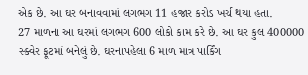એક છે. આ ઘર બનાવવામાં લગભગ 11 હજાર કરોડ ખર્ચ થયા હતા.
27 માળના આ ઘરમાં લગભગ 600 લોકો કામ કરે છે. આ ઘર કુલ 400000 સ્ક્વેર ફૂટમાં બનેલું છે. ઘરનાપહેલા 6 માળ માત્ર પાર્કિંગ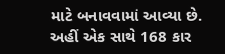માટે બનાવવામાં આવ્યા છે. અહીં એક સાથે 168 કાર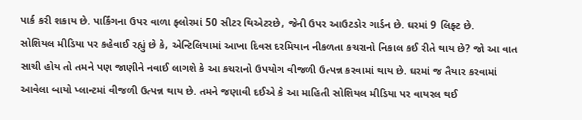પાર્ક કરી શકાય છે. પાર્કિંગના ઉપર વાળા ફ્લોરમાં 50 સીટર થિએટરછે, જેની ઉપર આઉટડોર ગાર્ડન છે. ઘરમાં 9 લિફ્ટ છે.
સોશિયલ મીડિયા પર કહેવાઈ રહ્યું છે કે, એન્ટિલિયામાં આખા દિવસ દરમિયાન નીકળતા કચરાનો નિકાલ કઈ રીતે થાય છે? જો આ વાત સાચી હોય તો તમને પણ જાણીને નવાઈ લાગશે કે આ કચરાનો ઉપયોગ વીજળી ઉત્પન્ન કરવામાં થાય છે. ઘરમાં જ તૈયાર કરવામાં આવેલા બાયો પ્લાન્ટમાં વીજળી ઉત્પન્ન થાય છે. તમને જણાવી દઈએ કે આ માહિતી સોશિયલ મીડિયા પર વાયરલ થઈ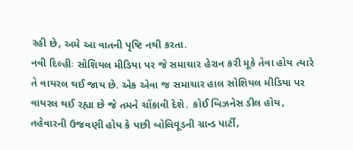રહી છે, અમે આ વાતની પૃષ્ટિ નથી કરતા.
નવી દિલ્હીઃ સોશિયલ મીડિયા પર જે સમાચાર હેરાન કરી મૂકે તેવા હોય ત્યારે તે વાયરલ થઈ જાય છે. એક એવા જ સમાચાર હાલ સોશિયલ મીડિયા પર વાયરલ થઈ રહ્યા છે જે તમને ચોંકાવી દેશે. કોઈ બિઝનેસ ડીલ હોય, તહેવારની ઉજવણી હોય કે પછી બોલિવૂડની ગ્રાન્ડ પાર્ટી,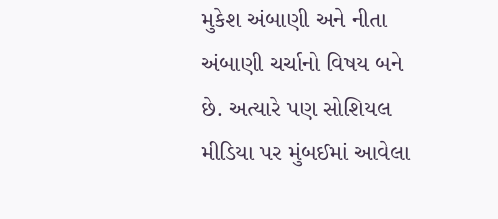મુકેશ અંબાણી અને નીતા અંબાણી ચર્ચાનો વિષય બને છે. અત્યારે પણ સોશિયલ મીડિયા પર મુંબઈમાં આવેલા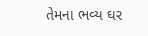તેમના ભવ્ય ઘર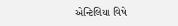એન્ટિલિયા વિષે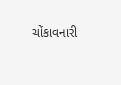ચોંકાવનારી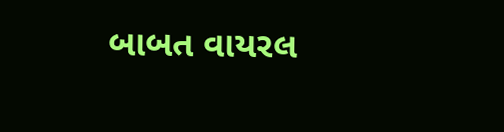બાબત વાયરલ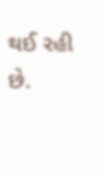થઈ રહી છે.